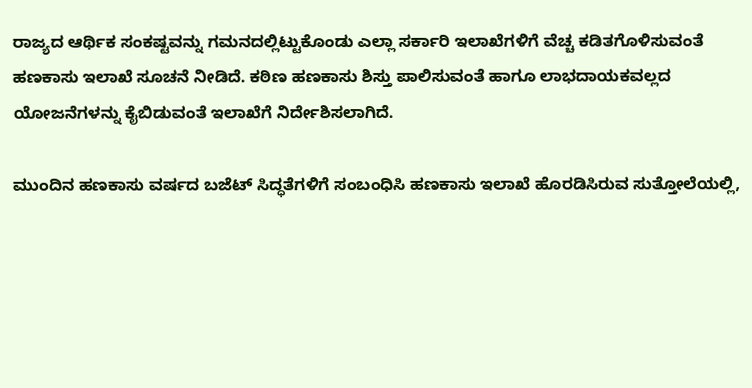ರಾಜ್ಯದ ಆರ್ಥಿಕ ಸಂಕಷ್ಟವನ್ನು ಗಮನದಲ್ಲಿಟ್ಟುಕೊಂಡು ಎಲ್ಲಾ ಸರ್ಕಾರಿ ಇಲಾಖೆಗಳಿಗೆ ವೆಚ್ಚ ಕಡಿತಗೊಳಿಸುವಂತೆ ಹಣಕಾಸು ಇಲಾಖೆ ಸೂಚನೆ ನೀಡಿದೆ. ಕಠಿಣ ಹಣಕಾಸು ಶಿಸ್ತು ಪಾಲಿಸುವಂತೆ ಹಾಗೂ ಲಾಭದಾಯಕವಲ್ಲದ ಯೋಜನೆಗಳನ್ನು ಕೈಬಿಡುವಂತೆ ಇಲಾಖೆಗೆ ನಿರ್ದೇಶಿಸಲಾಗಿದೆ.

ಮುಂದಿನ ಹಣಕಾಸು ವರ್ಷದ ಬಜೆಟ್ ಸಿದ್ಧತೆಗಳಿಗೆ ಸಂಬಂಧಿಸಿ ಹಣಕಾಸು ಇಲಾಖೆ ಹೊರಡಿಸಿರುವ ಸುತ್ತೋಲೆಯಲ್ಲಿ,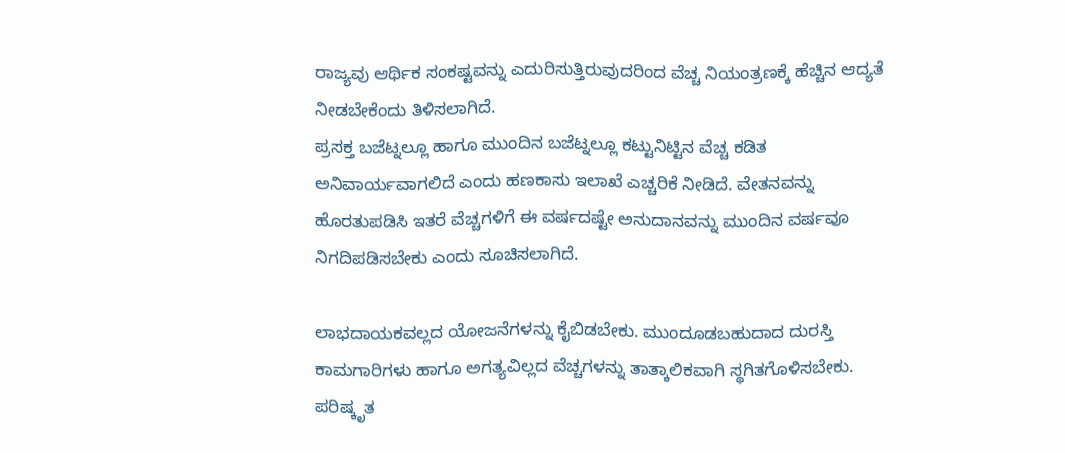ರಾಜ್ಯವು ಆರ್ಥಿಕ ಸಂಕಷ್ಟವನ್ನು ಎದುರಿಸುತ್ತಿರುವುದರಿಂದ ವೆಚ್ಚ ನಿಯಂತ್ರಣಕ್ಕೆ ಹೆಚ್ಚಿನ ಆದ್ಯತೆ ನೀಡಬೇಕೆಂದು ತಿಳಿಸಲಾಗಿದೆ.
ಪ್ರಸಕ್ತ ಬಜೆಟ್ನಲ್ಲೂ ಹಾಗೂ ಮುಂದಿನ ಬಜೆಟ್ನಲ್ಲೂ ಕಟ್ಟುನಿಟ್ಟಿನ ವೆಚ್ಚ ಕಡಿತ ಅನಿವಾರ್ಯವಾಗಲಿದೆ ಎಂದು ಹಣಕಾಸು ಇಲಾಖೆ ಎಚ್ಚರಿಕೆ ನೀಡಿದೆ. ವೇತನವನ್ನು ಹೊರತುಪಡಿಸಿ ಇತರೆ ವೆಚ್ಚಗಳಿಗೆ ಈ ವರ್ಷದಷ್ಟೇ ಅನುದಾನವನ್ನು ಮುಂದಿನ ವರ್ಷವೂ ನಿಗದಿಪಡಿಸಬೇಕು ಎಂದು ಸೂಚಿಸಲಾಗಿದೆ.

ಲಾಭದಾಯಕವಲ್ಲದ ಯೋಜನೆಗಳನ್ನು ಕೈಬಿಡಬೇಕು. ಮುಂದೂಡಬಹುದಾದ ದುರಸ್ತಿ ಕಾಮಗಾರಿಗಳು ಹಾಗೂ ಅಗತ್ಯವಿಲ್ಲದ ವೆಚ್ಚಗಳನ್ನು ತಾತ್ಕಾಲಿಕವಾಗಿ ಸ್ಥಗಿತಗೊಳಿಸಬೇಕು. ಪರಿಷ್ಕೃತ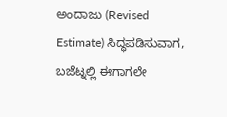ಅಂದಾಜು (Revised Estimate) ಸಿದ್ಧಪಡಿಸುವಾಗ, ಬಜೆಟ್ನಲ್ಲಿ ಈಗಾಗಲೇ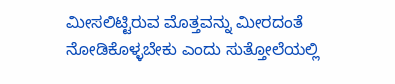ಮೀಸಲಿಟ್ಟಿರುವ ಮೊತ್ತವನ್ನು ಮೀರದಂತೆ ನೋಡಿಕೊಳ್ಳಬೇಕು ಎಂದು ಸುತ್ತೋಲೆಯಲ್ಲಿ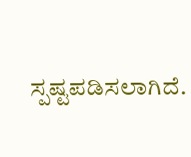ಸ್ಪಷ್ಟಪಡಿಸಲಾಗಿದೆ.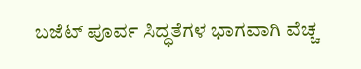ಬಜೆಟ್ ಪೂರ್ವ ಸಿದ್ಧತೆಗಳ ಭಾಗವಾಗಿ ವೆಚ್ಚ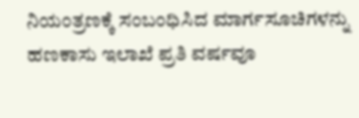ನಿಯಂತ್ರಣಕ್ಕೆ ಸಂಬಂಧಿಸಿದ ಮಾರ್ಗಸೂಚಿಗಳನ್ನು ಹಣಕಾಸು ಇಲಾಖೆ ಪ್ರತಿ ವರ್ಷವೂ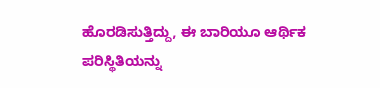ಹೊರಡಿಸುತ್ತಿದ್ದು, ಈ ಬಾರಿಯೂ ಆರ್ಥಿಕ ಪರಿಸ್ಥಿತಿಯನ್ನು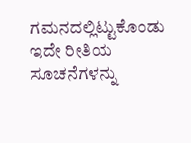ಗಮನದಲ್ಲಿಟ್ಟುಕೊಂಡು ಇದೇ ರೀತಿಯ ಸೂಚನೆಗಳನ್ನು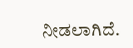ನೀಡಲಾಗಿದೆ.